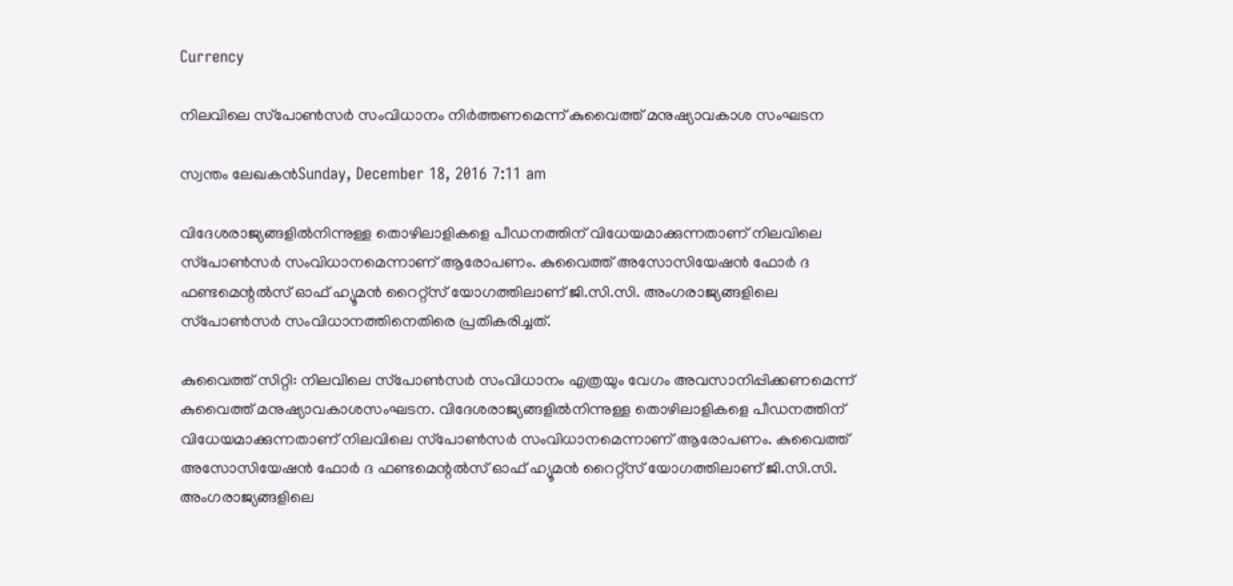Currency

നിലവിലെ സ്‌പോണ്‍സര്‍ സംവിധാനം നിര്‍ത്തണമെന്ന് കുവൈത്ത് മനുഷ്യാവകാശ സംഘടന

സ്വന്തം ലേഖകന്‍Sunday, December 18, 2016 7:11 am

വിദേശരാജ്യങ്ങളില്‍നിന്നുള്ള തൊഴിലാളികളെ പീഡനത്തിന് വിധേയമാക്കുന്നതാണ് നിലവിലെ സ്‌പോണ്‍സര്‍ സംവിധാനമെന്നാണ് ആരോപണം. കുവൈത്ത് അസോസിയേഷന്‍ ഫോര്‍ ദ ഫണ്ടമെന്റല്‍സ് ഓഫ് ഹ്യൂമന്‍ റൈറ്റ്‌സ് യോഗത്തിലാണ് ജി.സി.സി. അംഗരാജ്യങ്ങളിലെ സ്‌പോണ്‍സര്‍ സംവിധാനത്തിനെതിരെ പ്രതികരിച്ചത്.

കുവൈത്ത് സിറ്റി: നിലവിലെ സ്‌പോണ്‍സര്‍ സംവിധാനം എത്രയും വേഗം അവസാനിപ്പിക്കണമെന്ന് കുവൈത്ത് മനുഷ്യാവകാശസംഘടന. വിദേശരാജ്യങ്ങളില്‍നിന്നുള്ള തൊഴിലാളികളെ പീഡനത്തിന് വിധേയമാക്കുന്നതാണ് നിലവിലെ സ്‌പോണ്‍സര്‍ സംവിധാനമെന്നാണ് ആരോപണം. കുവൈത്ത് അസോസിയേഷന്‍ ഫോര്‍ ദ ഫണ്ടമെന്റല്‍സ് ഓഫ് ഹ്യൂമന്‍ റൈറ്റ്‌സ് യോഗത്തിലാണ് ജി.സി.സി. അംഗരാജ്യങ്ങളിലെ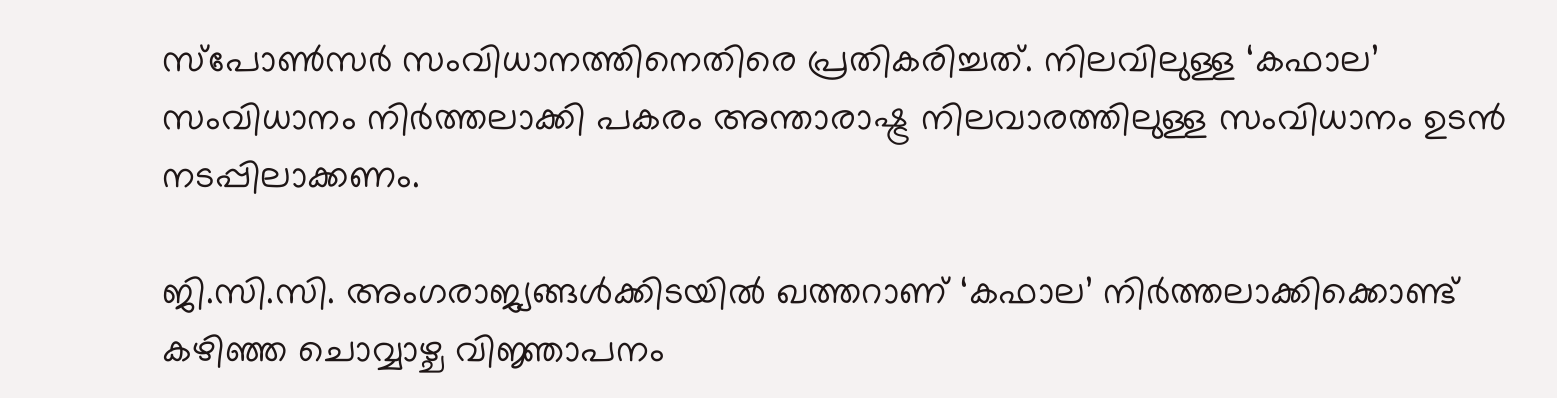സ്‌പോണ്‍സര്‍ സംവിധാനത്തിനെതിരെ പ്രതികരിച്ചത്. നിലവിലുള്ള ‘കഫാല’ സംവിധാനം നിര്‍ത്തലാക്കി പകരം അന്താരാഷ്ട്ര നിലവാരത്തിലുള്ള സംവിധാനം ഉടന്‍ നടപ്പിലാക്കണം.

ജി.സി.സി. അംഗരാജ്യങ്ങള്‍ക്കിടയില്‍ ഖത്തറാണ് ‘കഫാല’ നിര്‍ത്തലാക്കിക്കൊണ്ട് കഴിഞ്ഞ ചൊവ്വാഴ്ച വിജ്ഞാപനം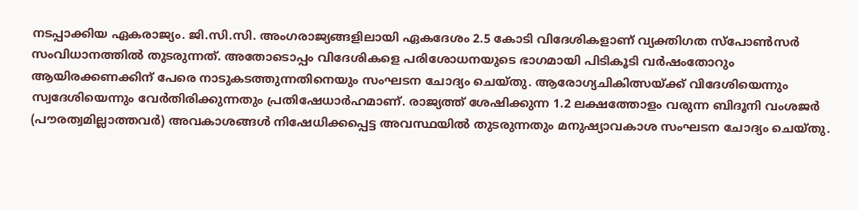നടപ്പാക്കിയ ഏകരാജ്യം. ജി.സി.സി. അംഗരാജ്യങ്ങളിലായി ഏകദേശം 2.5 കോടി വിദേശികളാണ് വ്യക്തിഗത സ്‌പോണ്‍സര്‍ സംവിധാനത്തില്‍ തുടരുന്നത്. അതോടൊപ്പം വിദേശികളെ പരിശോധനയുടെ ഭാഗമായി പിടികൂടി വര്‍ഷംതോറും ആയിരക്കണക്കിന് പേരെ നാടുകടത്തുന്നതിനെയും സംഘടന ചോദ്യം ചെയ്തു. ആരോഗ്യചികിത്സയ്ക്ക് വിദേശിയെന്നും സ്വദേശിയെന്നും വേര്‍തിരിക്കുന്നതും പ്രതിഷേധാര്‍ഹമാണ്. രാജ്യത്ത് ശേഷിക്കുന്ന 1.2 ലക്ഷത്തോളം വരുന്ന ബിദൂനി വംശജര്‍ (പൗരത്വമില്ലാത്തവര്‍) അവകാശങ്ങള്‍ നിഷേധിക്കപ്പെട്ട അവസ്ഥയില്‍ തുടരുന്നതും മനുഷ്യാവകാശ സംഘടന ചോദ്യം ചെയ്തു.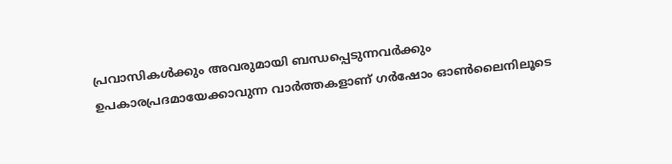പ്രവാസികൾക്കും അവരുമായി ബന്ധപ്പെടുന്നവർക്കും ഉപകാരപ്രദമായേക്കാവുന്ന വാർത്തകളാണ് ഗർഷോം ഓൺലൈനിലൂടെ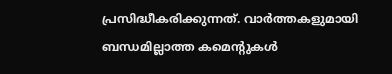പ്രസിദ്ധീകരിക്കുന്നത്. വാർത്തകളുമായി ബന്ധമില്ലാത്ത കമെന്റുകൾ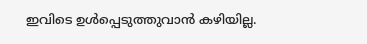ഇവിടെ ഉൾപ്പെടുത്തുവാൻ കഴിയില്ല.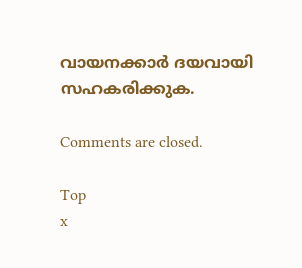വായനക്കാർ ദയവായി സഹകരിക്കുക.

Comments are closed.

Top
x